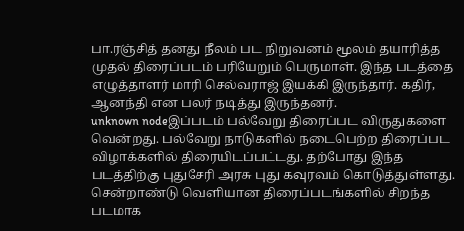பா.ரஞ்சித் தனது நீலம் பட நிறுவனம் மூலம் தயாரித்த முதல் திரைப்படம் பரியேறும் பெருமாள். இந்த படத்தை எழுத்தாளர் மாரி செல்வராஜ் இயக்கி இருந்தார். கதிர், ஆனந்தி என பலர் நடித்து இருந்தனர்.
unknown nodeஇப்படம் பல்வேறு திரைப்பட விருதுகளை வென்றது. பல்வேறு நாடுகளில் நடைபெற்ற திரைப்பட விழாக்களில் திரையிடப்பட்டது. தற்போது இந்த படத்திற்கு புதுசேரி அரசு புது கவுரவம் கொடுத்துள்ளது. சென்றாண்டு வெளியான திரைப்படங்களில் சிறந்த படமாக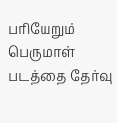பரியேறும் பெருமாள் படத்தை தேர்வு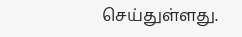செய்துள்ளது.